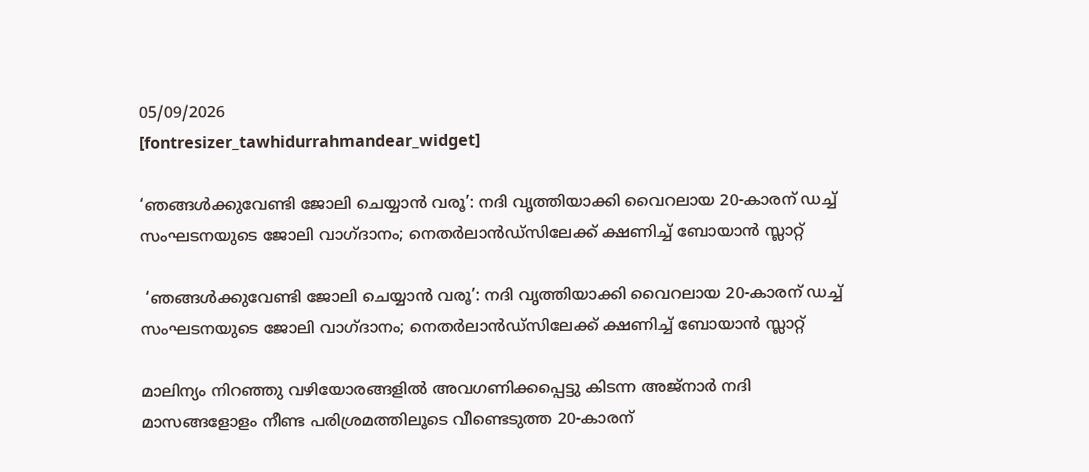05/09/2026
[fontresizer_tawhidurrahmandear_widget]

‘ഞങ്ങൾക്കുവേണ്ടി ജോലി ചെയ്യാൻ വരൂ’: നദി വൃത്തിയാക്കി വൈറലായ 20-കാരന് ഡച്ച് സംഘടനയുടെ ജോലി വാഗ്ദാനം; നെതർലാൻഡ്‌സിലേക്ക് ക്ഷണിച്ച് ബോയാൻ സ്ലാറ്റ്

 ‘ഞങ്ങൾക്കുവേണ്ടി ജോലി ചെയ്യാൻ വരൂ’: നദി വൃത്തിയാക്കി വൈറലായ 20-കാരന് ഡച്ച് സംഘടനയുടെ ജോലി വാഗ്ദാനം; നെതർലാൻഡ്‌സിലേക്ക് ക്ഷണിച്ച് ബോയാൻ സ്ലാറ്റ്

മാലിന്യം നിറഞ്ഞു വഴിയോരങ്ങളിൽ അവഗണിക്കപ്പെട്ടു കിടന്ന അജ്നാർ നദി മാസങ്ങളോളം നീണ്ട പരിശ്രമത്തിലൂടെ വീണ്ടെടുത്ത 20-കാരന്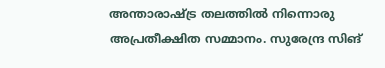അന്താരാഷ്ട്ര തലത്തിൽ നിന്നൊരു അപ്രതീക്ഷിത സമ്മാനം. സുരേന്ദ്ര സിങ്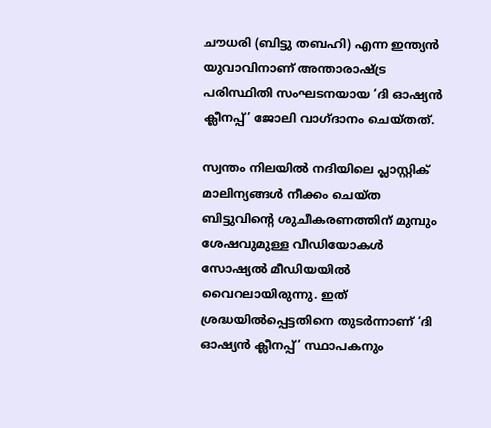ചൗധരി (ബിട്ടു തബഹി) എന്ന ഇന്ത്യൻ യുവാവിനാണ് അന്താരാഷ്ട്ര പരിസ്ഥിതി സംഘടനയായ ‘ദി ഓഷ്യൻ ക്ലീനപ്പ്’ ജോലി വാഗ്ദാനം ചെയ്തത്.

സ്വന്തം നിലയിൽ നദിയിലെ പ്ലാസ്റ്റിക് മാലിന്യങ്ങൾ നീക്കം ചെയ്ത ബിട്ടുവിന്റെ ശുചീകരണത്തിന് മുമ്പും ശേഷവുമുള്ള വീഡിയോകൾ സോഷ്യൽ മീഡിയയിൽ വൈറലായിരുന്നു. ഇത് ശ്രദ്ധയിൽപ്പെട്ടതിനെ തുടർന്നാണ് ‘ദി ഓഷ്യൻ ക്ലീനപ്പ്’ സ്ഥാപകനും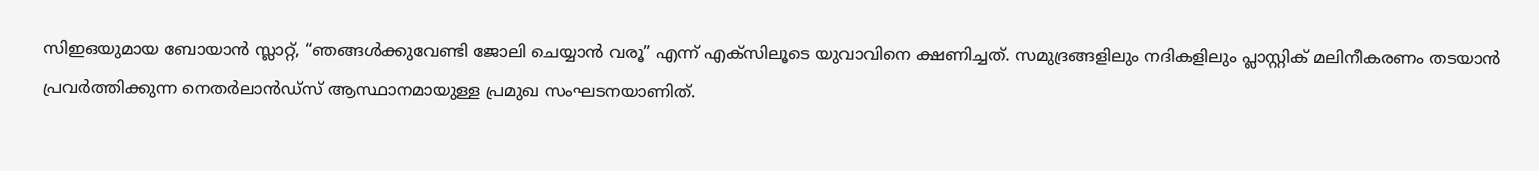സിഇഒയുമായ ബോയാൻ സ്ലാറ്റ്, “ഞങ്ങൾക്കുവേണ്ടി ജോലി ചെയ്യാൻ വരൂ” എന്ന് എക്സിലൂടെ യുവാവിനെ ക്ഷണിച്ചത്. സമുദ്രങ്ങളിലും നദികളിലും പ്ലാസ്റ്റിക് മലിനീകരണം തടയാൻ പ്രവർത്തിക്കുന്ന നെതർലാൻഡ്‌സ് ആസ്ഥാനമായുള്ള പ്രമുഖ സംഘടനയാണിത്.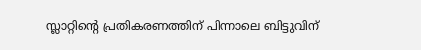സ്ലാറ്റിന്റെ പ്രതികരണത്തിന് പിന്നാലെ ബിട്ടുവിന്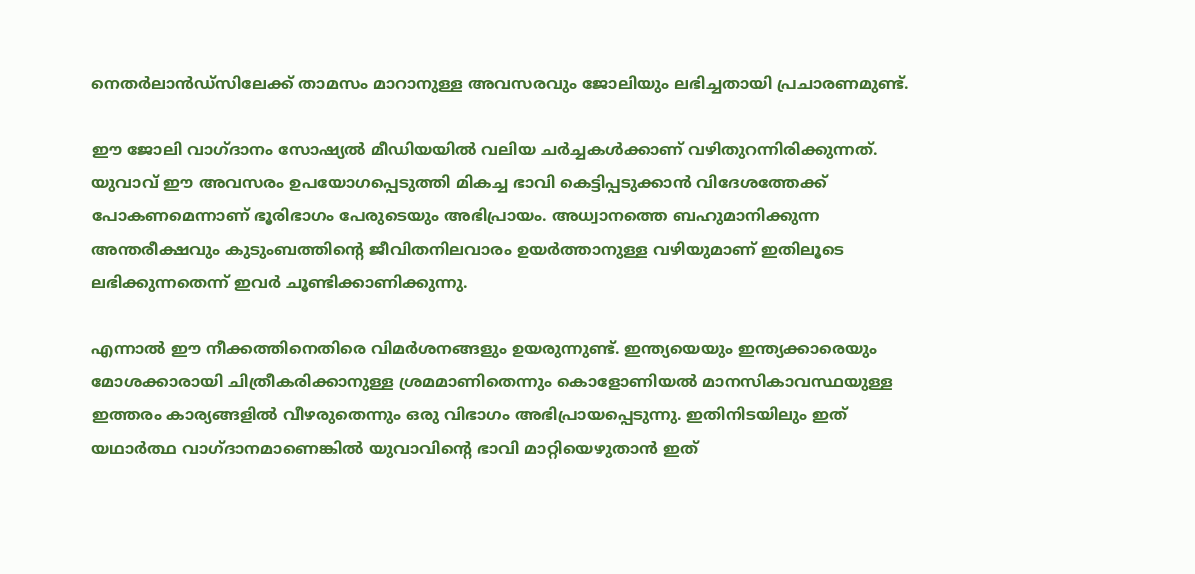നെതർലാൻഡ്‌സിലേക്ക് താമസം മാറാനുള്ള അവസരവും ജോലിയും ലഭിച്ചതായി പ്രചാരണമുണ്ട്.

ഈ ജോലി വാഗ്ദാനം സോഷ്യൽ മീഡിയയിൽ വലിയ ചർച്ചകൾക്കാണ് വഴിതുറന്നിരിക്കുന്നത്. യുവാവ് ഈ അവസരം ഉപയോഗപ്പെടുത്തി മികച്ച ഭാവി കെട്ടിപ്പടുക്കാൻ വിദേശത്തേക്ക് പോകണമെന്നാണ് ഭൂരിഭാഗം പേരുടെയും അഭിപ്രായം. അധ്വാനത്തെ ബഹുമാനിക്കുന്ന അന്തരീക്ഷവും കുടുംബത്തിന്റെ ജീവിതനിലവാരം ഉയർത്താനുള്ള വഴിയുമാണ് ഇതിലൂടെ ലഭിക്കുന്നതെന്ന് ഇവർ ചൂണ്ടിക്കാണിക്കുന്നു.

എന്നാൽ ഈ നീക്കത്തിനെതിരെ വിമർശനങ്ങളും ഉയരുന്നുണ്ട്. ഇന്ത്യയെയും ഇന്ത്യക്കാരെയും മോശക്കാരായി ചിത്രീകരിക്കാനുള്ള ശ്രമമാണിതെന്നും കൊളോണിയൽ മാനസികാവസ്ഥയുള്ള ഇത്തരം കാര്യങ്ങളിൽ വീഴരുതെന്നും ഒരു വിഭാഗം അഭിപ്രായപ്പെടുന്നു. ഇതിനിടയിലും ഇത് യഥാർത്ഥ വാഗ്ദാനമാണെങ്കിൽ യുവാവിന്റെ ഭാവി മാറ്റിയെഴുതാൻ ഇത്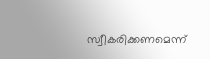സ്വീകരിക്കണമെന്ന്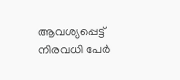ആവശ്യപ്പെട്ട് നിരവധി പേർ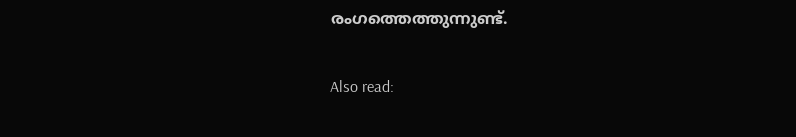രംഗത്തെത്തുന്നുണ്ട്.

Also read: